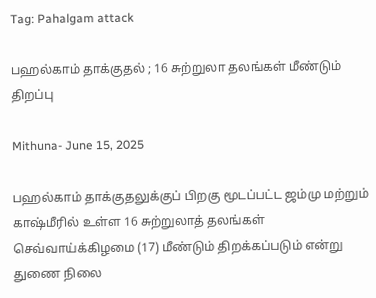Tag: Pahalgam attack

பஹல்காம் தாக்குதல் ; 16 சுற்றுலா தலங்கள் மீண்டும் திறப்பு

Mithuna- June 15, 2025

பஹல்காம் தாக்குதலுக்குப் பிறகு மூடப்பட்ட ஜம்மு மற்றும் காஷ்மீரில் உள்ள 16 சுற்றுலாத் தலங்கள் செவ்வாய்க்கிழமை (17) மீண்டும் திறக்கப்படும் என்று துணை நிலை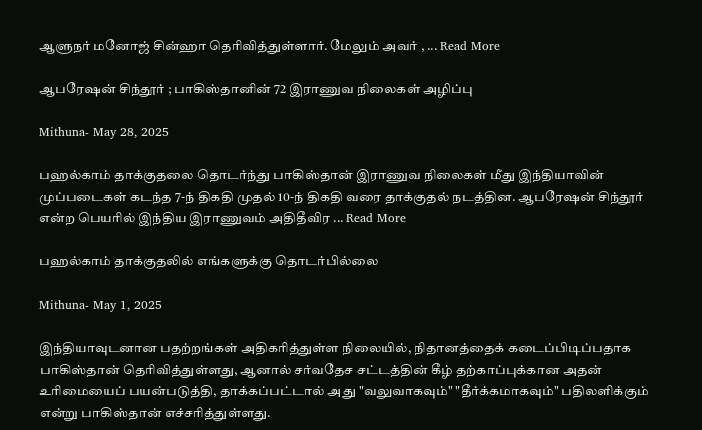ஆளுநர் மனோஜ் சின்ஹா தெரிவித்துள்ளார். மேலும் அவர் , ... Read More

ஆபரேஷன் சிந்தூர் ; பாகிஸ்தானின் 72 இராணுவ நிலைகள் அழிப்பு

Mithuna- May 28, 2025

பஹல்காம் தாக்குதலை தொடர்ந்து பாகிஸ்தான் இராணுவ நிலைகள் மீது இந்தியாவின் முப்படைகள் கடந்த 7-ந் திகதி முதல் 10-ந் திகதி வரை தாக்குதல் நடத்தின. ஆபரேஷன் சிந்தூர் என்ற பெயரில் இந்திய இராணுவம் அதிதீவிர ... Read More

பஹல்காம் தாக்குதலில் எங்களுக்கு தொடர்பில்லை

Mithuna- May 1, 2025

இந்தியாவுடனான பதற்றங்கள் அதிகரித்துள்ள நிலையில், நிதானத்தைக் கடைப்பிடிப்பதாக பாகிஸ்தான் தெரிவித்துள்ளது, ஆனால் சர்வதேச சட்டத்தின் கீழ் தற்காப்புக்கான அதன் உரிமையைப் பயன்படுத்தி, தாக்கப்பட்டால் அது "வலுவாகவும்" "தீர்க்கமாகவும்" பதிலளிக்கும் என்று பாகிஸ்தான் எச்சரித்துள்ளது.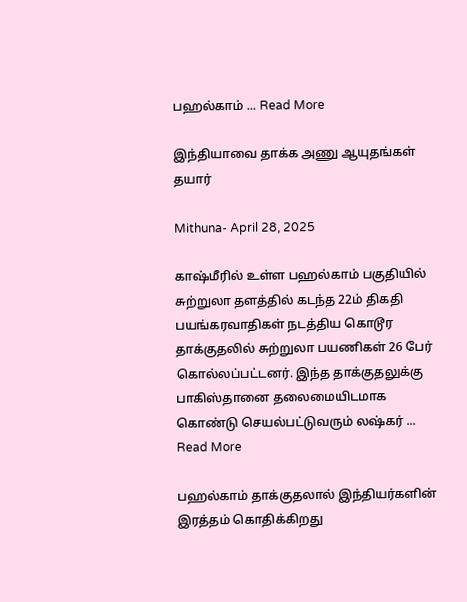பஹல்காம் ... Read More

இந்தியாவை தாக்க அணு ஆயுதங்கள் தயார்

Mithuna- April 28, 2025

காஷ்மீரில் உள்ள பஹல்காம் பகுதியில் சுற்றுலா தளத்தில் கடந்த 22ம் திகதி பயங்கரவாதிகள் நடத்திய கொடூர தாக்குதலில் சுற்றுலா பயணிகள் 26 பேர் கொல்லப்பட்டனர். இந்த தாக்குதலுக்கு பாகிஸ்தானை தலைமையிடமாக கொண்டு செயல்பட்டுவரும் லஷ்கர் ... Read More

பஹல்காம் தாக்குதலால் இந்தியர்களின் இரத்தம் கொதிக்கிறது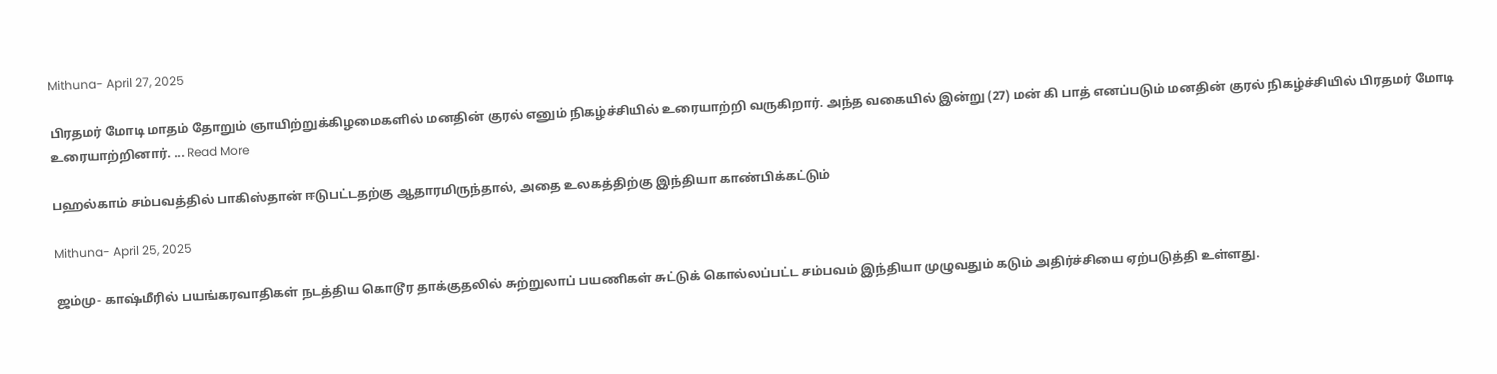Mithuna- April 27, 2025

பிரதமர் மோடி மாதம் தோறும் ஞாயிற்றுக்கிழமைகளில் மனதின் குரல் எனும் நிகழ்ச்சியில் உரையாற்றி வருகிறார். அந்த வகையில் இன்று (27) மன் கி பாத் எனப்படும் மனதின் குரல் நிகழ்ச்சியில் பிரதமர் மோடி உரையாற்றினார். ... Read More

பஹல்காம் சம்பவத்தில் பாகிஸ்தான் ஈடுபட்டதற்கு ஆதாரமிருந்தால், அதை உலகத்திற்கு இந்தியா காண்பிக்கட்டும்

Mithuna- April 25, 2025

ஜம்மு- காஷ்மீரில் பயங்கரவாதிகள் நடத்திய கொடூர தாக்குதலில் சுற்றுலாப் பயணிகள் சுட்டுக் கொல்லப்பட்ட சம்பவம் இந்தியா முழுவதும் கடும் அதிர்ச்சியை ஏற்படுத்தி உள்ளது.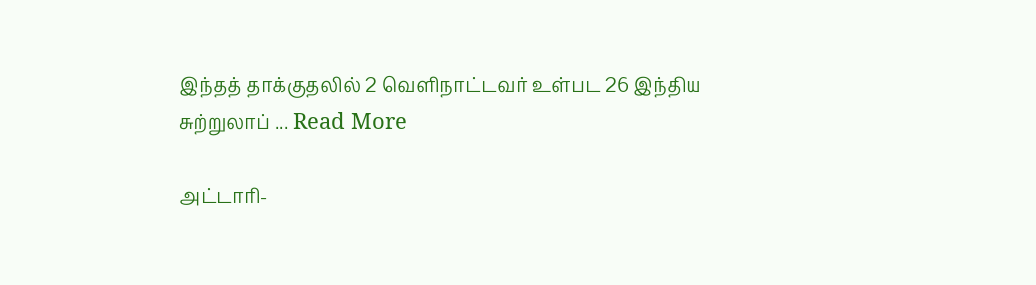இந்தத் தாக்குதலில் 2 வெளிநாட்டவர் உள்பட 26 இந்திய சுற்றுலாப் ... Read More

அட்டாரி-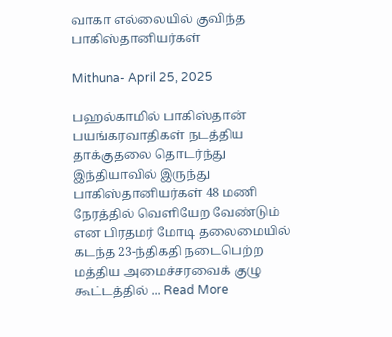வாகா எல்லையில் குவிந்த பாகிஸ்தானியர்கள்

Mithuna- April 25, 2025

பஹல்காமில் பாகிஸ்தான் பயங்கரவாதிகள் நடத்திய தாக்குதலை தொடர்ந்து இந்தியாவில் இருந்து பாகிஸ்தானியர்கள் 48 மணி நேரத்தில் வெளியேற வேண்டும் என பிரதமர் மோடி தலைமையில் கடந்த 23-ந்திகதி நடைபெற்ற மத்திய அமைச்சரவைக் குழு கூட்டத்தில் ... Read More